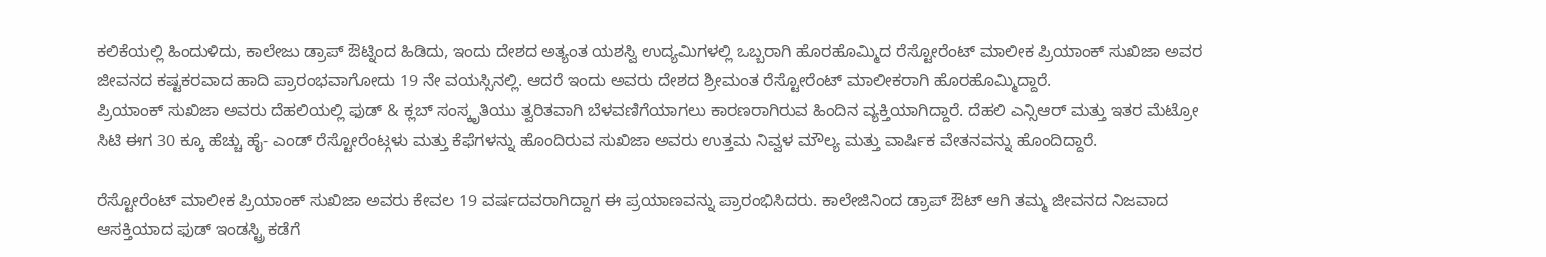ಕಲಿಕೆಯಲ್ಲಿ ಹಿಂದುಳಿದು, ಕಾಲೇಜು ಡ್ರಾಪ್ ಔಟ್ನಿಂದ ಹಿಡಿದು, ಇಂದು ದೇಶದ ಅತ್ಯಂತ ಯಶಸ್ವಿ ಉದ್ಯಮಿಗಳಲ್ಲಿ ಒಬ್ಬರಾಗಿ ಹೊರಹೊಮ್ಮಿದ ರೆಸ್ಟೋರೆಂಟ್ ಮಾಲೀಕ ಪ್ರಿಯಾಂಕ್ ಸುಖಿಜಾ ಅವರ ಜೀವನದ ಕಷ್ಟಕರವಾದ ಹಾದಿ ಪ್ರಾರಂಭವಾಗೋದು 19 ನೇ ವಯಸ್ಸಿನಲ್ಲಿ. ಆದರೆ ಇಂದು ಅವರು ದೇಶದ ಶ್ರೀಮಂತ ರೆಸ್ಟೋರೆಂಟ್ ಮಾಲೀಕರಾಗಿ ಹೊರಹೊಮ್ಮಿದ್ದಾರೆ.
ಪ್ರಿಯಾಂಕ್ ಸುಖಿಜಾ ಅವರು ದೆಹಲಿಯಲ್ಲಿ ಫುಡ್ & ಕ್ಲಬ್ ಸಂಸ್ಕೃತಿಯು ತ್ವರಿತವಾಗಿ ಬೆಳವಣಿಗೆಯಾಗಲು ಕಾರಣರಾಗಿರುವ ಹಿಂದಿನ ವ್ಯಕ್ತಿಯಾಗಿದ್ದಾರೆ. ದೆಹಲಿ ಎನ್ಸಿಆರ್ ಮತ್ತು ಇತರ ಮೆಟ್ರೋ ಸಿಟಿ ಈಗ 30 ಕ್ಕೂ ಹೆಚ್ಚು ಹೈ- ಎಂಡ್ ರೆಸ್ಟೋರೆಂಟ್ಗಳು ಮತ್ತು ಕೆಫೆಗಳನ್ನು ಹೊಂದಿರುವ ಸುಖಿಜಾ ಅವರು ಉತ್ತಮ ನಿವ್ವಳ ಮೌಲ್ಯ ಮತ್ತು ವಾರ್ಷಿಕ ವೇತನವನ್ನು ಹೊಂದಿದ್ದಾರೆ.

ರೆಸ್ಟೋರೆಂಟ್ ಮಾಲೀಕ ಪ್ರಿಯಾಂಕ್ ಸುಖಿಜಾ ಅವರು ಕೇವಲ 19 ವರ್ಷದವರಾಗಿದ್ದಾಗ ಈ ಪ್ರಯಾಣವನ್ನು ಪ್ರಾರಂಭಿಸಿದರು. ಕಾಲೇಜಿನಿಂದ ಡ್ರಾಪ್ ಔಟ್ ಆಗಿ ತಮ್ಮ ಜೀವನದ ನಿಜವಾದ ಆಸಕ್ತಿಯಾದ ಫುಡ್ ಇಂಡಸ್ಟ್ರಿ ಕಡೆಗೆ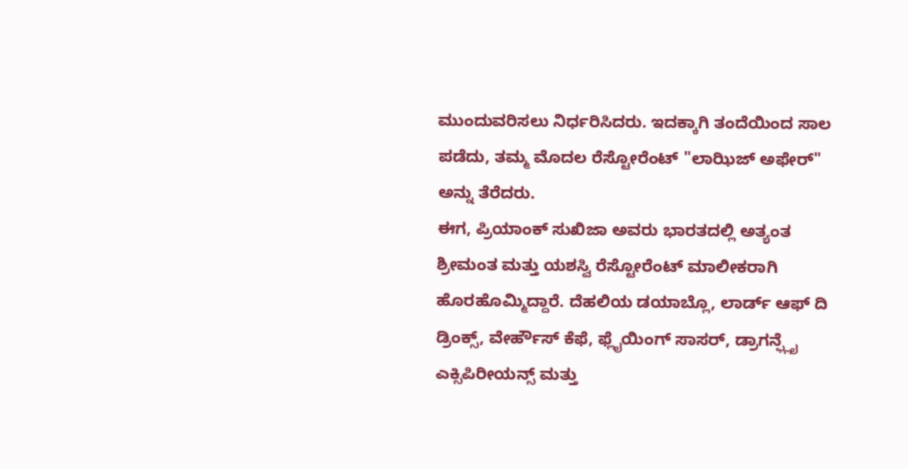ಮುಂದುವರಿಸಲು ನಿರ್ಧರಿಸಿದರು. ಇದಕ್ಕಾಗಿ ತಂದೆಯಿಂದ ಸಾಲ ಪಡೆದು, ತಮ್ಮ ಮೊದಲ ರೆಸ್ಟೋರೆಂಟ್ "ಲಾಝಿಜ್ ಅಫೇರ್" ಅನ್ನು ತೆರೆದರು.
ಈಗ, ಪ್ರಿಯಾಂಕ್ ಸುಖಿಜಾ ಅವರು ಭಾರತದಲ್ಲಿ ಅತ್ಯಂತ ಶ್ರೀಮಂತ ಮತ್ತು ಯಶಸ್ವಿ ರೆಸ್ಟೋರೆಂಟ್ ಮಾಲೀಕರಾಗಿ ಹೊರಹೊಮ್ಮಿದ್ದಾರೆ. ದೆಹಲಿಯ ಡಯಾಬ್ಲೊ, ಲಾರ್ಡ್ ಆಫ್ ದಿ ಡ್ರಿಂಕ್ಸ್, ವೇರ್ಹೌಸ್ ಕೆಫೆ, ಫ್ಲೈಯಿಂಗ್ ಸಾಸರ್, ಡ್ರಾಗನ್ಫ್ಲೈ ಎಕ್ಸಿಪಿರೀಯನ್ಸ್ ಮತ್ತು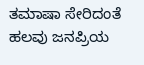ತಮಾಷಾ ಸೇರಿದಂತೆ ಹಲವು ಜನಪ್ರಿಯ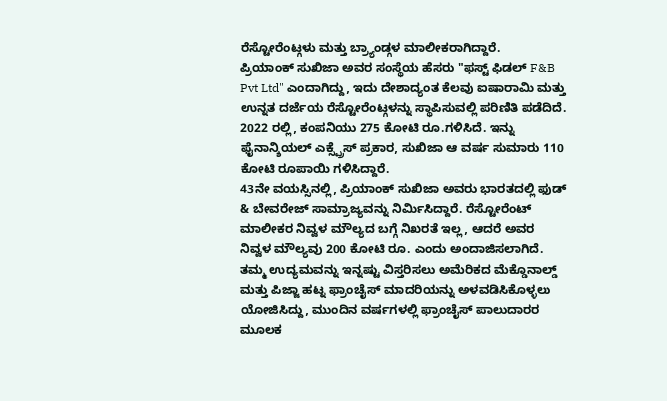ರೆಸ್ಟೋರೆಂಟ್ಗಳು ಮತ್ತು ಬ್ರ್ಯಾಂಡ್ಗಳ ಮಾಲೀಕರಾಗಿದ್ದಾರೆ.
ಪ್ರಿಯಾಂಕ್ ಸುಖಿಜಾ ಅವರ ಸಂಸ್ಥೆಯ ಹೆಸರು "ಫಸ್ಟ್ ಫಿಡಲ್ F&B Pvt Ltd" ಎಂದಾಗಿದ್ದು, ಇದು ದೇಶಾದ್ಯಂತ ಕೆಲವು ಐಷಾರಾಮಿ ಮತ್ತು ಉನ್ನತ ದರ್ಜೆಯ ರೆಸ್ಟೋರೆಂಟ್ಗಳನ್ನು ಸ್ಥಾಪಿಸುವಲ್ಲಿ ಪರಿಣಿತಿ ಪಡೆದಿದೆ. 2022 ರಲ್ಲಿ, ಕಂಪನಿಯು 275 ಕೋಟಿ ರೂ.ಗಳಿಸಿದೆ. ಇನ್ನು ಫೈನಾನ್ಶಿಯಲ್ ಎಕ್ಸ್ಪ್ರೆಸ್ ಪ್ರಕಾರ, ಸುಖಿಜಾ ಆ ವರ್ಷ ಸುಮಾರು 110 ಕೋಟಿ ರೂಪಾಯಿ ಗಳಿಸಿದ್ದಾರೆ.
43ನೇ ವಯಸ್ಸಿನಲ್ಲಿ, ಪ್ರಿಯಾಂಕ್ ಸುಖಿಜಾ ಅವರು ಭಾರತದಲ್ಲಿ ಫುಡ್ & ಬೇವರೇಜ್ ಸಾಮ್ರಾಜ್ಯವನ್ನು ನಿರ್ಮಿಸಿದ್ದಾರೆ. ರೆಸ್ಟೋರೆಂಟ್ ಮಾಲೀಕರ ನಿವ್ವಳ ಮೌಲ್ಯದ ಬಗ್ಗೆ ನಿಖರತೆ ಇಲ್ಲ, ಆದರೆ ಅವರ ನಿವ್ವಳ ಮೌಲ್ಯವು 200 ಕೋಟಿ ರೂ. ಎಂದು ಅಂದಾಜಿಸಲಾಗಿದೆ.
ತಮ್ಮ ಉದ್ಯಮವನ್ನು ಇನ್ನಷ್ಟು ವಿಸ್ತರಿಸಲು ಅಮೆರಿಕದ ಮೆಕ್ಡೊನಾಲ್ಡ್ ಮತ್ತು ಪಿಜ್ಜಾ ಹಟ್ನ ಫ್ರಾಂಚೈಸ್ ಮಾದರಿಯನ್ನು ಅಳವಡಿಸಿಕೊಳ್ಳಲು ಯೋಜಿಸಿದ್ದು, ಮುಂದಿನ ವರ್ಷಗಳಲ್ಲಿ ಫ್ರಾಂಚೈಸ್ ಪಾಲುದಾರರ ಮೂಲಕ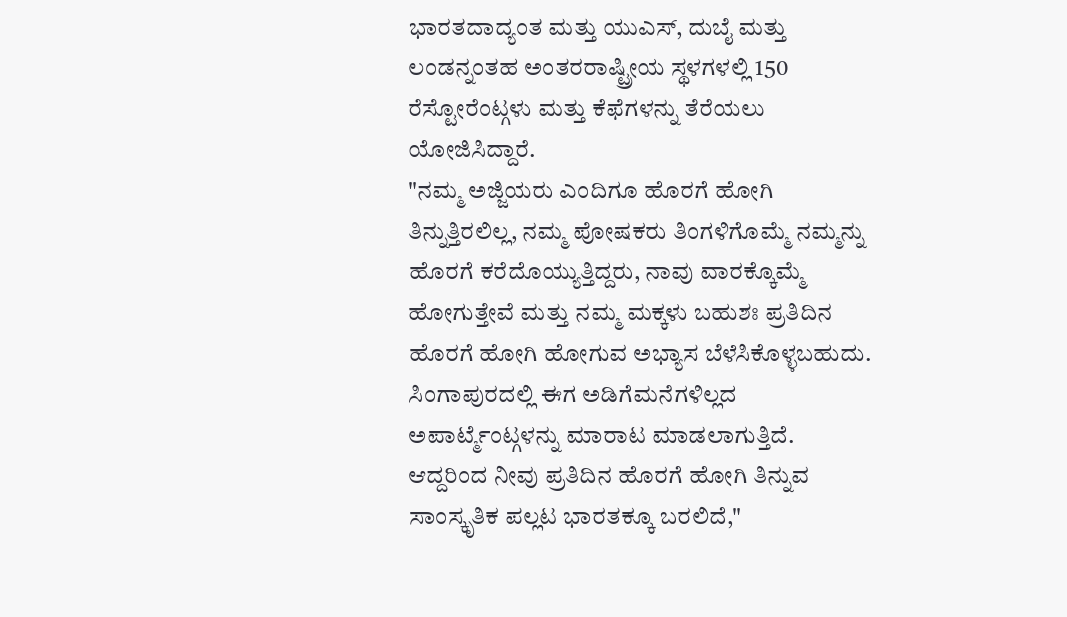ಭಾರತದಾದ್ಯಂತ ಮತ್ತು ಯುಎಸ್, ದುಬೈ ಮತ್ತು ಲಂಡನ್ನಂತಹ ಅಂತರರಾಷ್ಟ್ರೀಯ ಸ್ಥಳಗಳಲ್ಲಿ 150 ರೆಸ್ಟೋರೆಂಟ್ಗಳು ಮತ್ತು ಕೆಫೆಗಳನ್ನು ತೆರೆಯಲು ಯೋಜಿಸಿದ್ದಾರೆ.
"ನಮ್ಮ ಅಜ್ಜಿಯರು ಎಂದಿಗೂ ಹೊರಗೆ ಹೋಗಿ ತಿನ್ನುತ್ತಿರಲಿಲ್ಲ, ನಮ್ಮ ಪೋಷಕರು ತಿಂಗಳಿಗೊಮ್ಮೆ ನಮ್ಮನ್ನು ಹೊರಗೆ ಕರೆದೊಯ್ಯುತ್ತಿದ್ದರು, ನಾವು ವಾರಕ್ಕೊಮ್ಮೆ ಹೋಗುತ್ತೇವೆ ಮತ್ತು ನಮ್ಮ ಮಕ್ಕಳು ಬಹುಶಃ ಪ್ರತಿದಿನ ಹೊರಗೆ ಹೋಗಿ ಹೋಗುವ ಅಭ್ಯಾಸ ಬೆಳೆಸಿಕೊಳ್ಳಬಹುದು. ಸಿಂಗಾಪುರದಲ್ಲಿ ಈಗ ಅಡಿಗೆಮನೆಗಳಿಲ್ಲದ ಅಪಾರ್ಟ್ಮೆಂಟ್ಗಳನ್ನು ಮಾರಾಟ ಮಾಡಲಾಗುತ್ತಿದೆ. ಆದ್ದರಿಂದ ನೀವು ಪ್ರತಿದಿನ ಹೊರಗೆ ಹೋಗಿ ತಿನ್ನುವ ಸಾಂಸ್ಕೃತಿಕ ಪಲ್ಲಟ ಭಾರತಕ್ಕೂ ಬರಲಿದೆ,"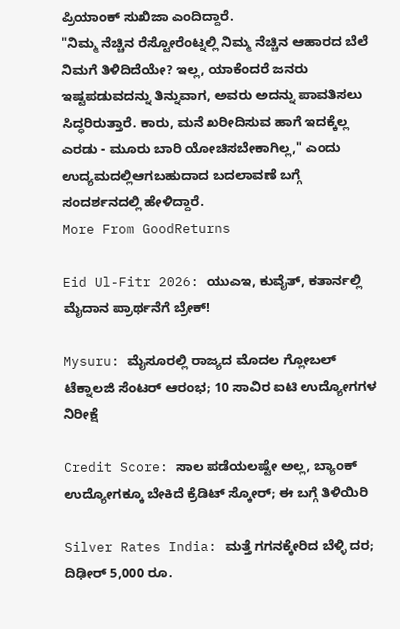ಪ್ರಿಯಾಂಕ್ ಸುಖಿಜಾ ಎಂದಿದ್ದಾರೆ.
"ನಿಮ್ಮ ನೆಚ್ಚಿನ ರೆಸ್ಟೋರೆಂಟ್ನಲ್ಲಿ ನಿಮ್ಮ ನೆಚ್ಚಿನ ಆಹಾರದ ಬೆಲೆ ನಿಮಗೆ ತಿಳಿದಿದೆಯೇ? ಇಲ್ಲ, ಯಾಕೆಂದರೆ ಜನರು ಇಷ್ಟಪಡುವದನ್ನು ತಿನ್ನುವಾಗ, ಅವರು ಅದನ್ನು ಪಾವತಿಸಲು ಸಿದ್ಧರಿರುತ್ತಾರೆ. ಕಾರು, ಮನೆ ಖರೀದಿಸುವ ಹಾಗೆ ಇದಕ್ಕೆಲ್ಲ ಎರಡು - ಮೂರು ಬಾರಿ ಯೋಚಿಸಬೇಕಾಗಿಲ್ಲ," ಎಂದು ಉದ್ಯಮದಲ್ಲಿಆಗಬಹುದಾದ ಬದಲಾವಣೆ ಬಗ್ಗೆ ಸಂದರ್ಶನದಲ್ಲಿ ಹೇಳಿದ್ದಾರೆ.
More From GoodReturns

Eid Ul-Fitr 2026: ಯುಎಇ, ಕುವೈತ್, ಕತಾರ್ನಲ್ಲಿ ಮೈದಾನ ಪ್ರಾರ್ಥನೆಗೆ ಬ್ರೇಕ್!

Mysuru: ಮೈಸೂರಲ್ಲಿ ರಾಜ್ಯದ ಮೊದಲ ಗ್ಲೋಬಲ್ ಟೆಕ್ನಾಲಜಿ ಸೆಂಟರ್ ಆರಂಭ; 10 ಸಾವಿರ ಐಟಿ ಉದ್ಯೋಗಗಳ ನಿರೀಕ್ಷೆ

Credit Score: ಸಾಲ ಪಡೆಯಲಷ್ಟೇ ಅಲ್ಲ, ಬ್ಯಾಂಕ್ ಉದ್ಯೋಗಕ್ಕೂ ಬೇಕಿದೆ ಕ್ರೆಡಿಟ್ ಸ್ಕೋರ್; ಈ ಬಗ್ಗೆ ತಿಳಿಯಿರಿ

Silver Rates India: ಮತ್ತೆ ಗಗನಕ್ಕೇರಿದ ಬೆಳ್ಳಿ ದರ; ದಿಢೀರ್ 5,000 ರೂ.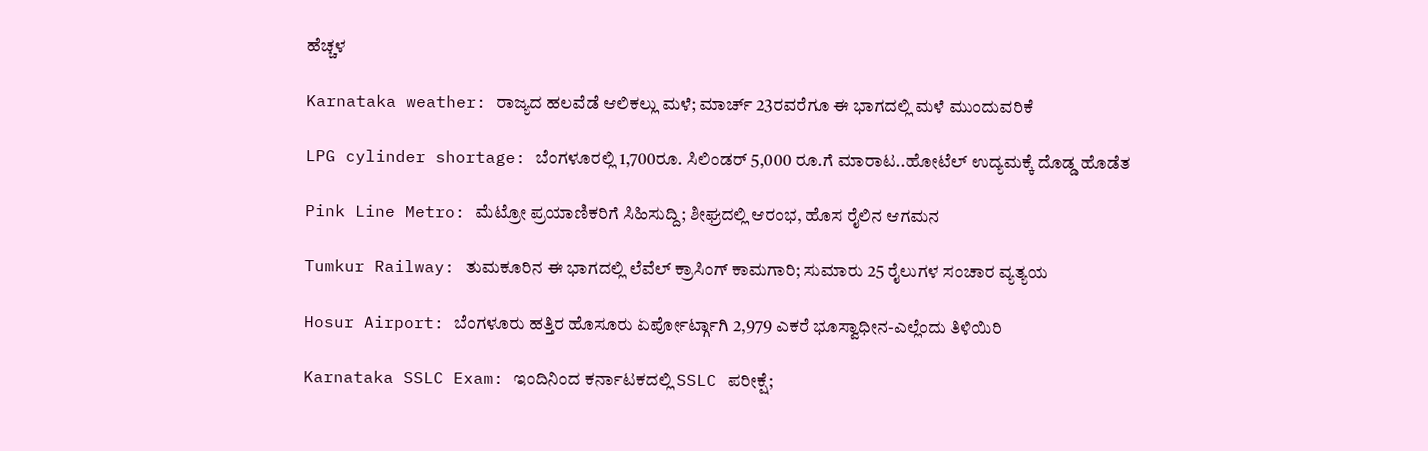ಹೆಚ್ಚಳ

Karnataka weather: ರಾಜ್ಯದ ಹಲವೆಡೆ ಆಲಿಕಲ್ಲು ಮಳೆ; ಮಾರ್ಚ್ 23ರವರೆಗೂ ಈ ಭಾಗದಲ್ಲಿ ಮಳೆ ಮುಂದುವರಿಕೆ

LPG cylinder shortage: ಬೆಂಗಳೂರಲ್ಲಿ 1,700ರೂ. ಸಿಲಿಂಡರ್ 5,000 ರೂ.ಗೆ ಮಾರಾಟ..ಹೋಟೆಲ್ ಉದ್ಯಮಕ್ಕೆ ದೊಡ್ಡ ಹೊಡೆತ

Pink Line Metro: ಮೆಟ್ರೋ ಪ್ರಯಾಣಿಕರಿಗೆ ಸಿಹಿಸುದ್ದಿ; ಶೀಘ್ರದಲ್ಲಿ ಆರಂಭ, ಹೊಸ ರೈಲಿನ ಆಗಮನ

Tumkur Railway: ತುಮಕೂರಿನ ಈ ಭಾಗದಲ್ಲಿ ಲೆವೆಲ್ ಕ್ರಾಸಿಂಗ್ ಕಾಮಗಾರಿ; ಸುಮಾರು 25 ರೈಲುಗಳ ಸಂಚಾರ ವ್ಯತ್ಯಯ

Hosur Airport: ಬೆಂಗಳೂರು ಹತ್ತಿರ ಹೊಸೂರು ಏರ್ಪೋರ್ಟ್ಗಾಗಿ 2,979 ಎಕರೆ ಭೂಸ್ವಾಧೀನ-ಎಲ್ಲೆಂದು ತಿಳಿಯಿರಿ

Karnataka SSLC Exam: ಇಂದಿನಿಂದ ಕರ್ನಾಟಕದಲ್ಲಿ SSLC ಪರೀಕ್ಷೆ;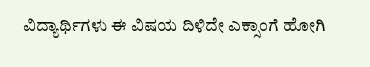ವಿದ್ಯಾರ್ಥಿಗಳು ಈ ವಿಷಯ ದಿಳಿದೇ ಎಕ್ಸಾಂಗೆ ಹೋಗಿ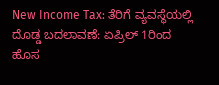New Income Tax: ತೆರಿಗೆ ವ್ಯವಸ್ಥೆಯಲ್ಲಿ ದೊಡ್ಡ ಬದಲಾವಣೆ: ಏಪ್ರಿಲ್ 1ರಿಂದ ಹೊಸ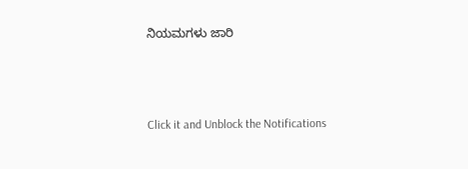ನಿಯಮಗಳು ಜಾರಿ



Click it and Unblock the Notifications